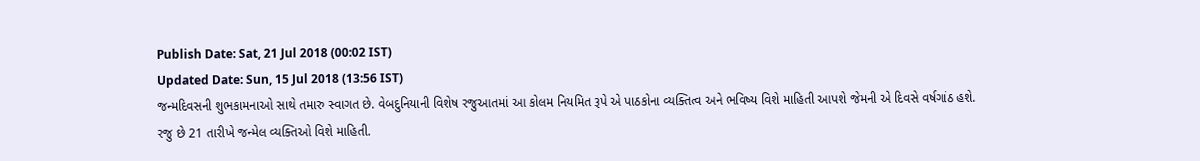Publish Date: Sat, 21 Jul 2018 (00:02 IST)
Updated Date: Sun, 15 Jul 2018 (13:56 IST)
જન્મદિવસની શુભકામનાઓ સાથે તમારુ સ્વાગત છે. વેબદુનિયાની વિશેષ રજુઆતમાં આ કોલમ નિયમિત રૂપે એ પાઠકોના વ્યક્તિત્વ અને ભવિષ્ય વિશે માહિતી આપશે જેમની એ દિવસે વર્ષગાંઠ હશે. રજુ છે 21 તારીખે જન્મેલ વ્યક્તિઓ વિશે માહિતી.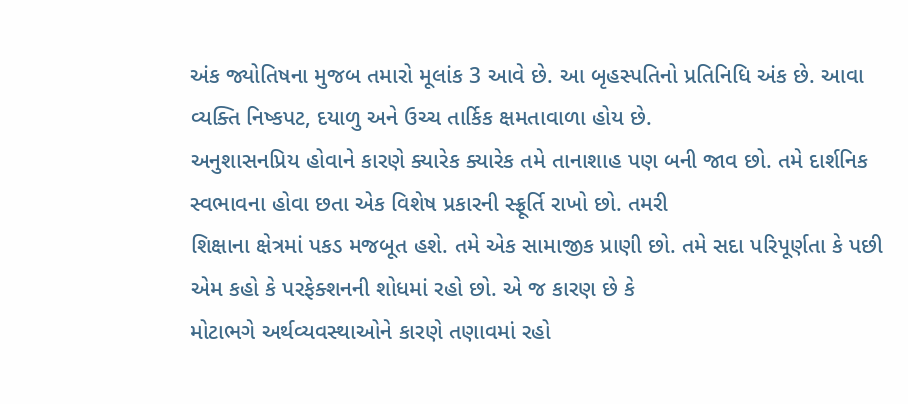અંક જ્યોતિષના મુજબ તમારો મૂલાંક 3 આવે છે. આ બૃહસ્પતિનો પ્રતિનિધિ અંક છે. આવા વ્યક્તિ નિષ્કપટ, દયાળુ અને ઉચ્ચ તાર્કિક ક્ષમતાવાળા હોય છે.
અનુશાસનપ્રિય હોવાને કારણે ક્યારેક ક્યારેક તમે તાનાશાહ પણ બની જાવ છો. તમે દાર્શનિક સ્વભાવના હોવા છતા એક વિશેષ પ્રકારની સ્ફ્રૂર્તિ રાખો છો. તમરી
શિક્ષાના ક્ષેત્રમાં પકડ મજબૂત હશે. તમે એક સામાજીક પ્રાણી છો. તમે સદા પરિપૂર્ણતા કે પછી એમ કહો કે પરફેક્શનની શોધમાં રહો છો. એ જ કારણ છે કે
મોટાભગે અર્થવ્યવસ્થાઓને કારણે તણાવમાં રહો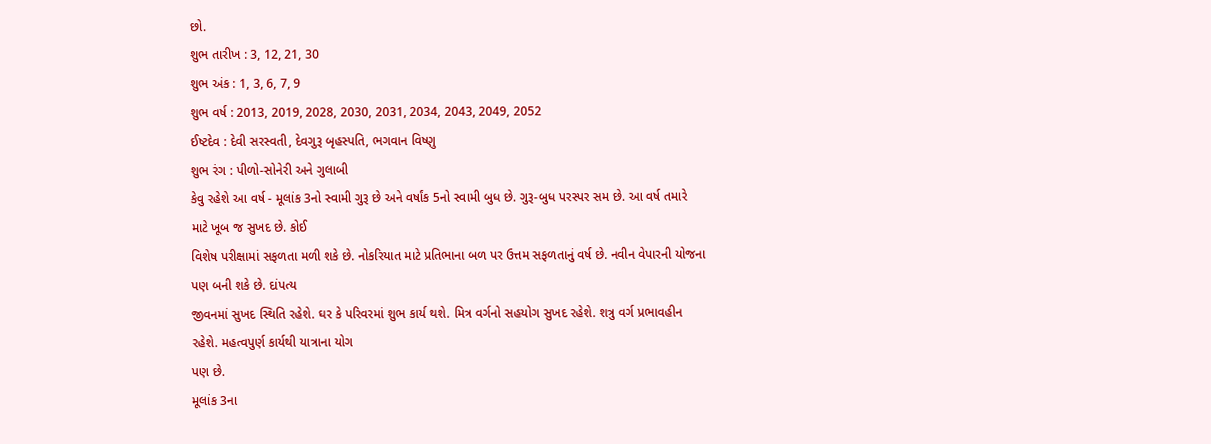છો.
શુભ તારીખ : 3, 12, 21, 30
શુભ અંક : 1, 3, 6, 7, 9
શુભ વર્ષ : 2013, 2019, 2028, 2030, 2031, 2034, 2043, 2049, 2052
ઈષ્ટદેવ : દેવી સરસ્વતી, દેવગુરૂ બૃહસ્પતિ, ભગવાન વિષ્ણુ
શુભ રંગ : પીળો-સોનેરી અને ગુલાબી
કેવુ રહેશે આ વર્ષ - મૂલાંક 3નો સ્વામી ગુરૂ છે અને વર્ષાંક 5નો સ્વામી બુધ છે. ગુરૂ-બુધ પરસ્પર સમ છે. આ વર્ષ તમારે માટે ખૂબ જ સુખદ છે. કોઈ
વિશેષ પરીક્ષામાં સફળતા મળી શકે છે. નોકરિયાત માટે પ્રતિભાના બળ પર ઉત્તમ સફળતાનું વર્ષ છે. નવીન વેપારની યોજના પણ બની શકે છે. દાંપત્ય
જીવનમાં સુખદ સ્થિતિ રહેશે. ઘર કે પરિવરમાં શુભ કાર્ય થશે. મિત્ર વર્ગનો સહયોગ સુખદ રહેશે. શત્રુ વર્ગ પ્રભાવહીન રહેશે. મહત્વપુર્ણ કાર્યથી યાત્રાના યોગ
પણ છે.
મૂલાંક 3ના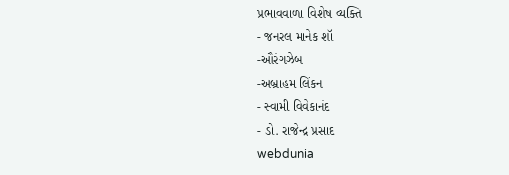પ્રભાવવાળા વિશેષ વ્યક્તિ
- જનરલ માનેક શૉ
-ઔરંગઝેબ
-અબ્રાહમ લિંકન
- સ્વામી વિવેકાનંદ
- ડો. રાજેન્દ્ર પ્રસાદ
webdunia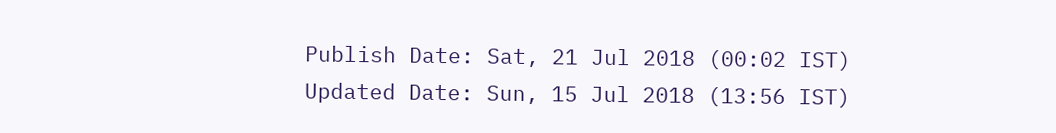Publish Date: Sat, 21 Jul 2018 (00:02 IST)
Updated Date: Sun, 15 Jul 2018 (13:56 IST)